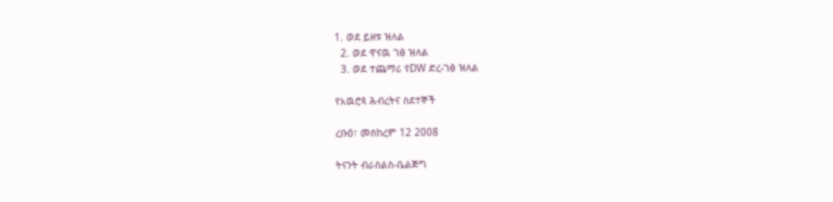1. ወደ ይዘቱ ዝለል
  2. ወደ ዋናዉ ገፅ ዝለል
  3. ወደ ተጨማሪ የDW ድረ-ገፅ ዝለል

የአዉሮጳ ሕብረትና ስደተኞች

ረቡዕ፣ መስከረም 12 2008

ትናንት ብራስልስ-ቤልጅግ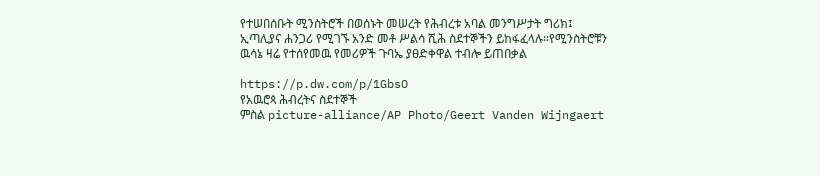የተሠበሰቡት ሚንስትሮች በወሰኑት መሠረት የሕብረቱ አባል መንግሥታት ግሪክ፤ ኢጣሊያና ሐንጋሪ የሚገኙ አንድ መቶ ሥልሳ ሺሕ ስደተኞችን ይከፋፈላሉ።የሚንስትሮቹን ዉሳኔ ዛሬ የተሰየመዉ የመሪዎች ጉባኤ ያፀድቀዋል ተብሎ ይጠበቃል

https://p.dw.com/p/1GbsO
የአዉሮጳ ሕብረትና ስደተኞች
ምስል picture-alliance/AP Photo/Geert Vanden Wijngaert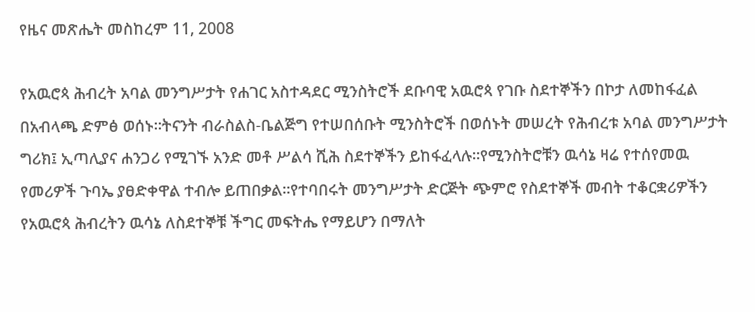የዜና መጽሔት መስከረም 11, 2008

የአዉሮጳ ሕብረት አባል መንግሥታት የሐገር አስተዳደር ሚንስትሮች ደቡባዊ አዉሮጳ የገቡ ስደተኞችን በኮታ ለመከፋፈል በአብላጫ ድምፅ ወሰኑ።ትናንት ብራስልስ-ቤልጅግ የተሠበሰቡት ሚንስትሮች በወሰኑት መሠረት የሕብረቱ አባል መንግሥታት ግሪክ፤ ኢጣሊያና ሐንጋሪ የሚገኙ አንድ መቶ ሥልሳ ሺሕ ስደተኞችን ይከፋፈላሉ።የሚንስትሮቹን ዉሳኔ ዛሬ የተሰየመዉ የመሪዎች ጉባኤ ያፀድቀዋል ተብሎ ይጠበቃል።የተባበሩት መንግሥታት ድርጅት ጭምሮ የስደተኞች መብት ተቆርቋሪዎችን የአዉሮጳ ሕብረትን ዉሳኔ ለስደተኞቹ ችግር መፍትሔ የማይሆን በማለት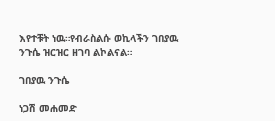እየተቹት ነዉ።የብራስልሱ ወኪላችን ገበያዉ ንጉሴ ዝርዝር ዘገባ ልኮልናል።

ገበያዉ ንጉሴ

ነጋሽ መሐመድ